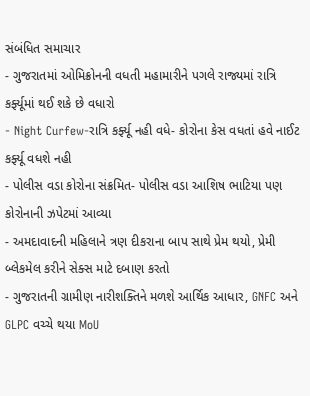સંબંધિત સમાચાર
- ગુજરાતમાં ઓમિક્રોનની વધતી મહામારીને પગલે રાજ્યમાં રાત્રિ કર્ફ્યૂમાં થઈ શકે છે વધારો
- Night Curfew-રાત્રિ કર્ફ્યૂ નહી વધે- કોરોના કેસ વધતાં હવે નાઈટ કર્ફ્યૂ વધશે નહી
- પોલીસ વડા કોરોના સંક્રમિત- પોલીસ વડા આશિષ ભાટિયા પણ કોરોનાની ઝપેટમાં આવ્યા
- અમદાવાદની મહિલાને ત્રણ દીકરાના બાપ સાથે પ્રેમ થયો, પ્રેમી બ્લેકમેલ કરીને સેક્સ માટે દબાણ કરતો
- ગુજરાતની ગ્રામીણ નારીશક્તિને મળશે આર્થિક આધાર, GNFC અને GLPC વચ્ચે થયા MoU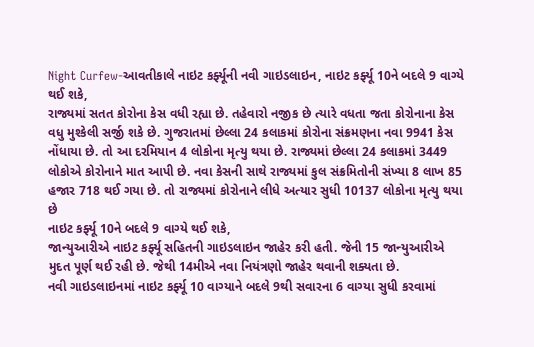Night Curfew-આવતીકાલે નાઇટ કર્ફ્યૂની નવી ગાઇડલાઇન, નાઇટ કર્ફ્યૂ 10ને બદલે 9 વાગ્યે થઈ શકે,
રાજ્યમાં સતત કોરોના કેસ વધી રહ્યા છે. તહેવારો નજીક છે ત્યારે વધતા જતા કોરોનાના કેસ વધુ મુશ્કેલી સર્જી શકે છે. ગુજરાતમાં છેલ્લા 24 કલાકમાં કોરોના સંક્રમણના નવા 9941 કેસ નોંધાયા છે. તો આ દરમિયાન 4 લોકોના મૃત્યુ થયા છે. રાજ્યમાં છેલ્લા 24 કલાકમાં 3449 લોકોએ કોરોનાને માત આપી છે. નવા કેસની સાથે રાજ્યમાં કુલ સંક્રમિતોની સંખ્યા 8 લાખ 85 હજાર 718 થઈ ગયા છે. તો રાજ્યમાં કોરોનાને લીધે અત્યાર સુધી 10137 લોકોના મૃત્યુ થયા છે
નાઇટ કર્ફ્યૂ 10ને બદલે 9 વાગ્યે થઈ શકે,
જાન્યુઆરીએ નાઇટ કર્ફ્યૂ સહિતની ગાઇડલાઇન જાહેર કરી હતી. જેની 15 જાન્યુઆરીએ મુદત પૂર્ણ થઈ રહી છે. જેથી 14મીએ નવા નિયંત્રણો જાહેર થવાની શક્યતા છે.
નવી ગાઇડલાઇનમાં નાઇટ કર્ફ્યૂ 10 વાગ્યાને બદલે 9થી સવારના 6 વાગ્યા સુધી કરવામાં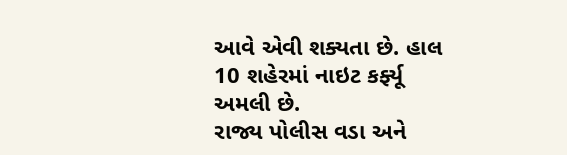આવે એવી શક્યતા છે. હાલ 10 શહેરમાં નાઇટ કર્ફ્યૂ અમલી છે.
રાજ્ય પોલીસ વડા અને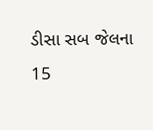ડીસા સબ જેલના 15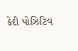કેદી પોઝિટિવ